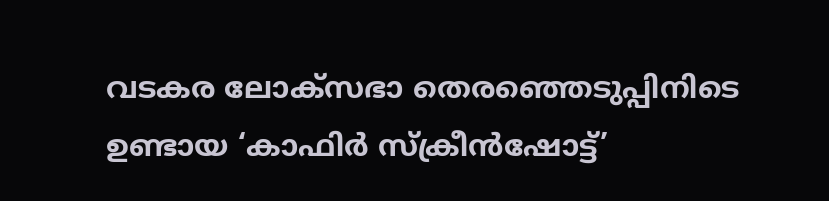വടകര ലോക്സഭാ തെരഞ്ഞെടുപ്പിനിടെ ഉണ്ടായ ‘കാഫിർ സ്ക്രീൻഷോട്ട്’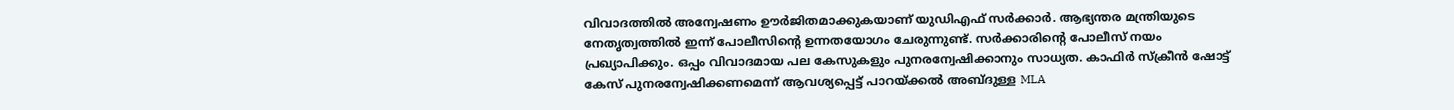വിവാദത്തിൽ അന്വേഷണം ഊർജിതമാക്കുകയാണ് യുഡിഎഫ് സർക്കാർ. ആഭ്യന്തര മന്ത്രിയുടെ നേതൃത്വത്തിൽ ഇന്ന് പോലീസിന്റെ ഉന്നതയോഗം ചേരുന്നുണ്ട്. സർക്കാരിൻ്റെ പോലീസ് നയം പ്രഖ്യാപിക്കും. ഒപ്പം വിവാദമായ പല കേസുകളും പുനരന്വേഷിക്കാനും സാധ്യത. കാഫിർ സ്ക്രീൻ ഷോട്ട് കേസ് പുനരന്വേഷിക്കണമെന്ന് ആവശ്യപ്പെട്ട് പാറയ്ക്കൽ അബ്ദുള്ള MLA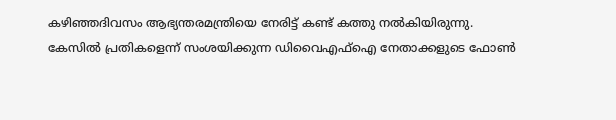കഴിഞ്ഞദിവസം ആഭ്യന്തരമന്ത്രിയെ നേരിട്ട് കണ്ട് കത്തു നൽകിയിരുന്നു.
കേസിൽ പ്രതികളെന്ന് സംശയിക്കുന്ന ഡിവൈഎഫ്ഐ നേതാക്കളുടെ ഫോൺ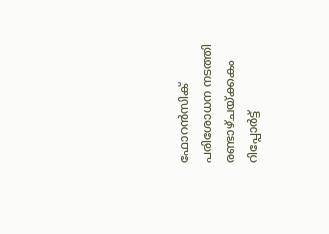ഫോറൻസിക് പരിശോധന നടത്തി രണ്ടാഴ്ചയ്ക്കകം റിപ്പോർട്ട്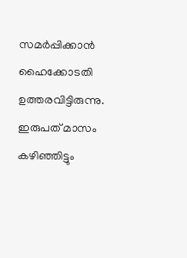സമർപ്പിക്കാൻ ഹൈക്കോടതി ഉത്തരവിട്ടിരുന്നു. ഇരുപത് മാസം കഴിഞ്ഞിട്ടും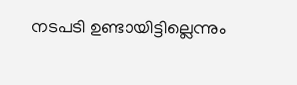നടപടി ഉണ്ടായിട്ടില്ലെന്നും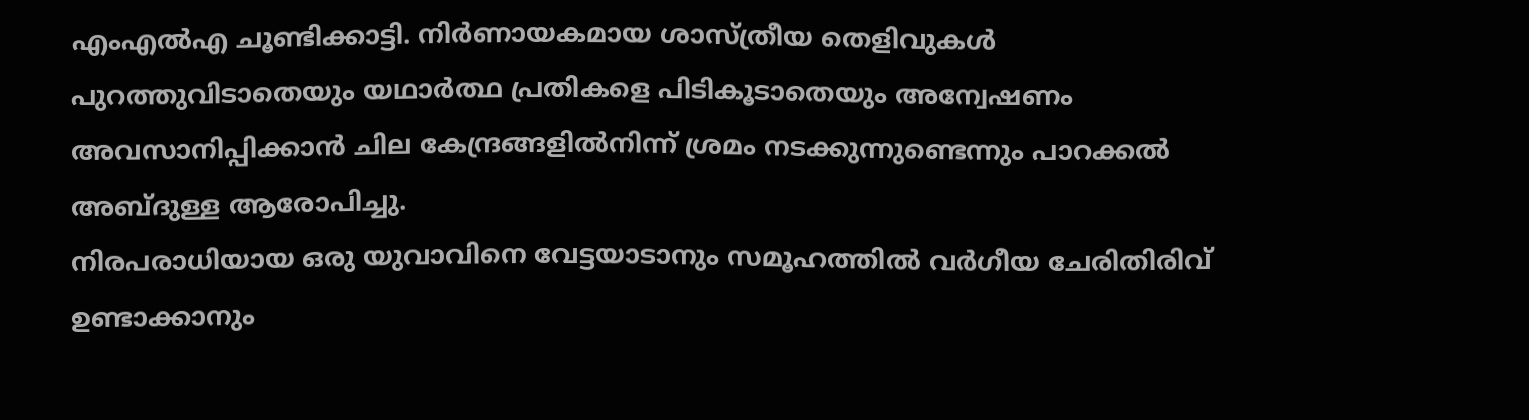എംഎൽഎ ചൂണ്ടിക്കാട്ടി. നിർണായകമായ ശാസ്ത്രീയ തെളിവുകൾ പുറത്തുവിടാതെയും യഥാർത്ഥ പ്രതികളെ പിടികൂടാതെയും അന്വേഷണം അവസാനിപ്പിക്കാൻ ചില കേന്ദ്രങ്ങളിൽനിന്ന് ശ്രമം നടക്കുന്നുണ്ടെന്നും പാറക്കൽ അബ്ദുള്ള ആരോപിച്ചു.
നിരപരാധിയായ ഒരു യുവാവിനെ വേട്ടയാടാനും സമൂഹത്തിൽ വർഗീയ ചേരിതിരിവ് ഉണ്ടാക്കാനും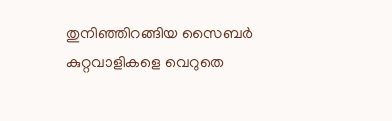തുനിഞ്ഞിറങ്ങിയ സൈബർ കുറ്റവാളികളെ വെറുതെ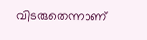വിടരുതെന്നാണ്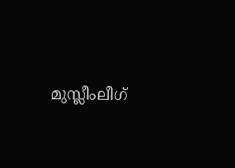മുസ്ലീംലീഗ്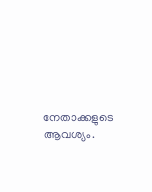നേതാക്കളുടെ ആവശ്യം.